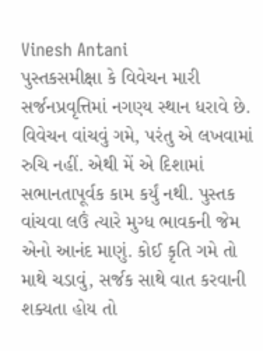Vinesh Antani
પુસ્તકસમીક્ષા કે વિવેચન મારી સર્જનપ્રવૃત્તિમાં નગણ્ય સ્થાન ધરાવે છે. વિવેચન વાંચવું ગમે, પરંતુ એ લખવામાં રુચિ નહીં. એથી મેં એ દિશામાં સભાનતાપૂર્વક કામ કર્યું નથી. પુસ્તક વાંચવા લઉં ત્યારે મુગ્ધ ભાવકની જેમ એનો આનંદ માણું. કોઈ કૃતિ ગમે તો માથે ચડાવું, સર્જક સાથે વાત કરવાની શક્યતા હોય તો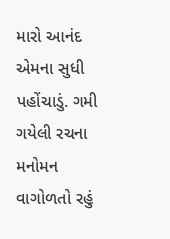મારો આનંદ એમના સુધી પહોંચાડું. ગમી ગયેલી રચના મનોમન વાગોળતો રહું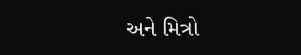અને મિત્રો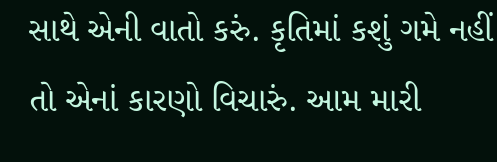સાથે એની વાતો કરું. કૃતિમાં કશું ગમે નહીં તો એનાં કારણો વિચારું. આમ મારી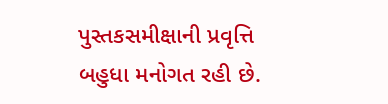પુસ્તકસમીક્ષાની પ્રવૃત્તિ બહુધા મનોગત રહી છે.